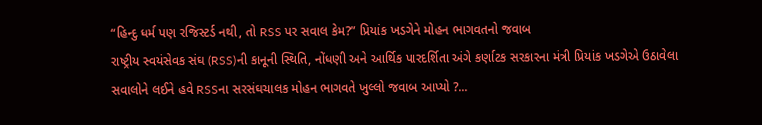“હિન્દુ ધર્મ પણ રજિસ્ટર્ડ નથી, તો RSS પર સવાલ કેમ?” પ્રિયાંક ખડગેને મોહન ભાગવતનો જવાબ
રાષ્ટ્રીય સ્વયંસેવક સંઘ (RSS)ની કાનૂની સ્થિતિ, નોંધણી અને આર્થિક પારદર્શિતા અંગે કર્ણાટક સરકારના મંત્રી પ્રિયાંક ખડગેએ ઉઠાવેલા સવાલોને લઈને હવે RSSના સરસંઘચાલક મોહન ભાગવતે ખુલ્લો જવાબ આપ્યો ?...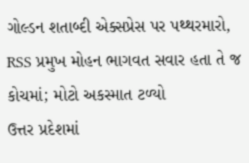ગોલ્ડન શતાબ્દી એક્સપ્રેસ પર પથ્થરમારો, RSS પ્રમુખ મોહન ભાગવત સવાર હતા તે જ કોચમાં; મોટો અકસ્માત ટળ્યો
ઉત્તર પ્રદેશમાં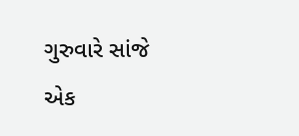ગુરુવારે સાંજે એક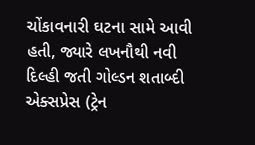ચોંકાવનારી ઘટના સામે આવી હતી, જ્યારે લખનૌથી નવી દિલ્હી જતી ગોલ્ડન શતાબ્દી એક્સપ્રેસ (ટ્રેન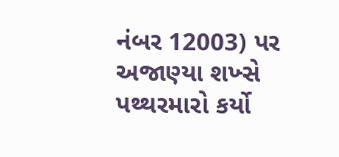નંબર 12003) પર અજાણ્યા શખ્સે પથ્થરમારો કર્યો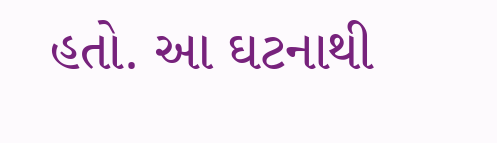હતો. આ ઘટનાથી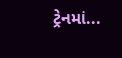ટ્રેનમાં...